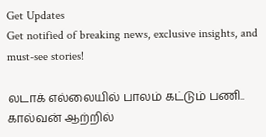Get Updates
Get notified of breaking news, exclusive insights, and must-see stories!

லடாக் எல்லையில் பாலம் கட்டும் பணி.. கால்வன் ஆற்றில்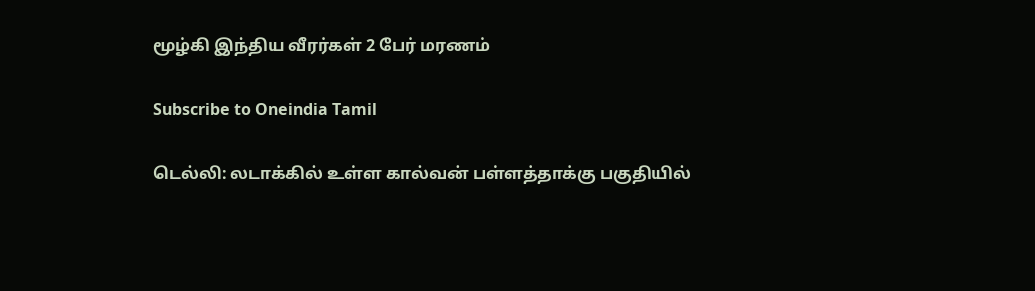மூழ்கி இந்திய வீரர்கள் 2 பேர் மரணம்

Subscribe to Oneindia Tamil

டெல்லி: லடாக்கில் உள்ள கால்வன் பள்ளத்தாக்கு பகுதியில்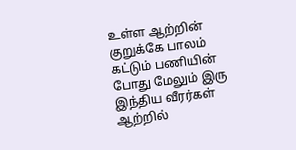உள்ள ஆற்றின் குறுக்கே பாலம் கட்டும் பணியின் போது மேலும் இரு இந்திய வீரர்கள் ஆற்றில்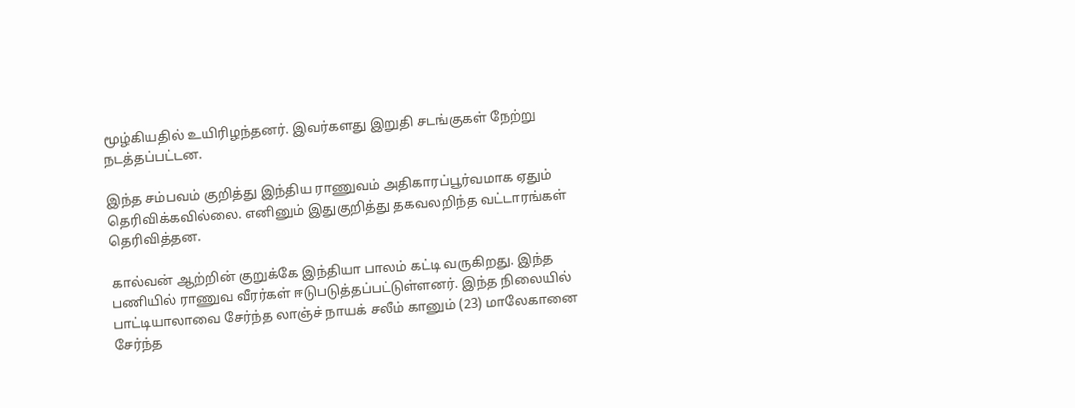மூழ்கியதில் உயிரிழந்தனர். இவர்களது இறுதி சடங்குகள் நேற்று நடத்தப்பட்டன.

இந்த சம்பவம் குறித்து இந்திய ராணுவம் அதிகாரப்பூர்வமாக ஏதும் தெரிவிக்கவில்லை. எனினும் இதுகுறித்து தகவலறிந்த வட்டாரங்கள் தெரிவித்தன.

கால்வன் ஆற்றின் குறுக்கே இந்தியா பாலம் கட்டி வருகிறது. இந்த பணியில் ராணுவ வீரர்கள் ஈடுபடுத்தப்பட்டுள்ளனர். இந்த நிலையில் பாட்டியாலாவை சேர்ந்த லாஞ்ச் நாயக் சலீம் கானும் (23) மாலேகானை சேர்ந்த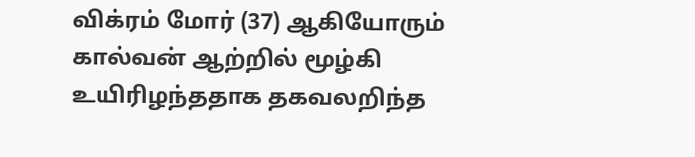விக்ரம் மோர் (37) ஆகியோரும் கால்வன் ஆற்றில் மூழ்கி உயிரிழந்ததாக தகவலறிந்த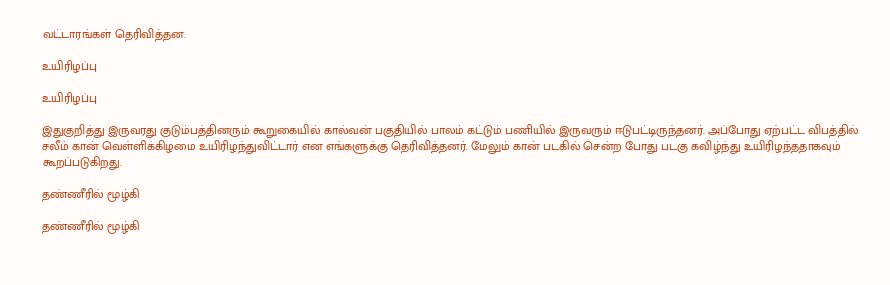வட்டாரங்கள் தெரிவித்தன.

உயிரிழப்பு

உயிரிழப்பு

இதுகுறித்து இருவரது குடும்பத்தினரும் கூறுகையில் கால்வன் பகுதியில் பாலம் கட்டும் பணியில் இருவரும் ஈடுபட்டிருந்தனர். அப்போது ஏற்பட்ட விபத்தில் சலீம் கான் வெள்ளிக்கிழமை உயிரிழந்துவிட்டார் என எங்களுக்கு தெரிவித்தனர். மேலும் கான் படகில் சென்ற போது படகு கவிழ்ந்து உயிரிழந்ததாகவும் கூறப்படுகிறது.

தண்ணீரில் மூழ்கி

தண்ணீரில் மூழ்கி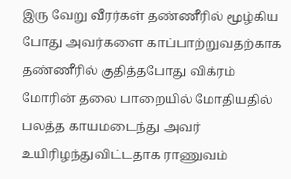இரு வேறு வீரர்கள் தண்ணீரில் மூழ்கிய போது அவர்களை காப்பாற்றுவதற்காக தண்ணீரில் குதித்தபோது விக்ரம் மோரின் தலை பாறையில் மோதியதில் பலத்த காயமடைந்து அவர் உயிரிழந்துவிட்டதாக ராணுவம்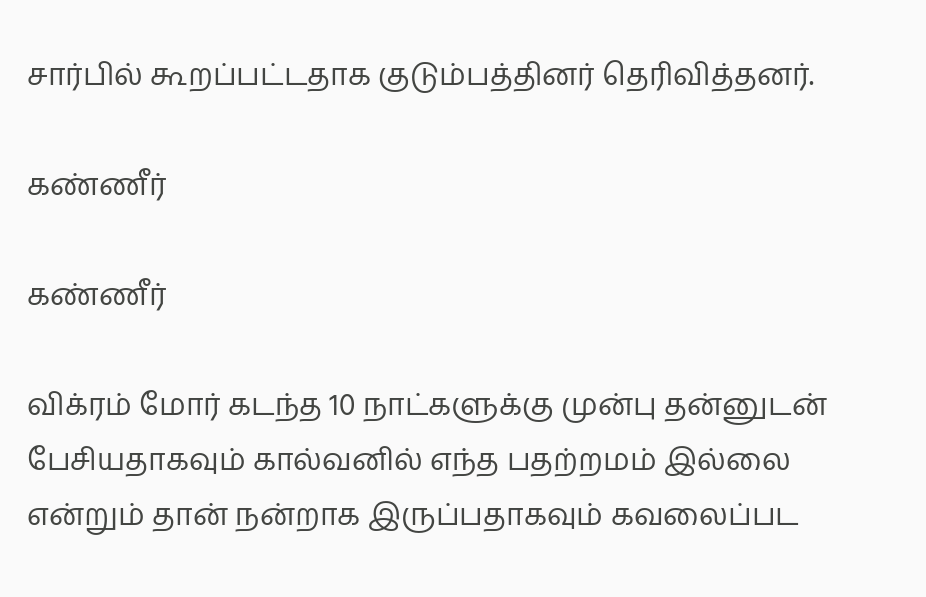சார்பில் கூறப்பட்டதாக குடும்பத்தினர் தெரிவித்தனர்.

கண்ணீர்

கண்ணீர்

விக்ரம் மோர் கடந்த 10 நாட்களுக்கு முன்பு தன்னுடன் பேசியதாகவும் கால்வனில் எந்த பதற்றமம் இல்லை என்றும் தான் நன்றாக இருப்பதாகவும் கவலைப்பட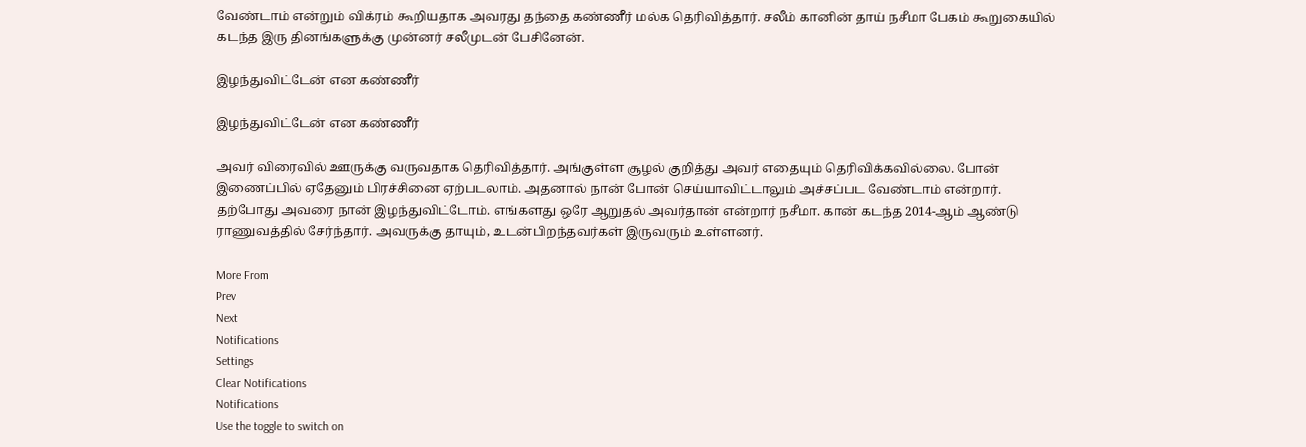வேண்டாம் என்றும் விக்ரம் கூறியதாக அவரது தந்தை கண்ணீர் மல்க தெரிவித்தார். சலீம் கானின் தாய் நசீமா பேகம் கூறுகையில் கடந்த இரு தினங்களுக்கு முன்னர் சலீமுடன் பேசினேன்.

இழந்துவிட்டேன் என கண்ணீர்

இழந்துவிட்டேன் என கண்ணீர்

அவர் விரைவில் ஊருக்கு வருவதாக தெரிவித்தார். அங்குள்ள சூழல் குறித்து அவர் எதையும் தெரிவிக்கவில்லை. போன் இணைப்பில் ஏதேனும் பிரச்சினை ஏற்படலாம். அதனால் நான் போன் செய்யாவிட்டாலும் அச்சப்பட வேண்டாம் என்றார். தற்போது அவரை நான் இழந்துவிட்டோம். எங்களது ஒரே ஆறுதல் அவர்தான் என்றார் நசீமா. கான் கடந்த 2014-ஆம் ஆண்டு ராணுவத்தில் சேர்ந்தார். அவருக்கு தாயும், உடன்பிறந்தவர்கள் இருவரும் உள்ளனர்.

More From
Prev
Next
Notifications
Settings
Clear Notifications
Notifications
Use the toggle to switch on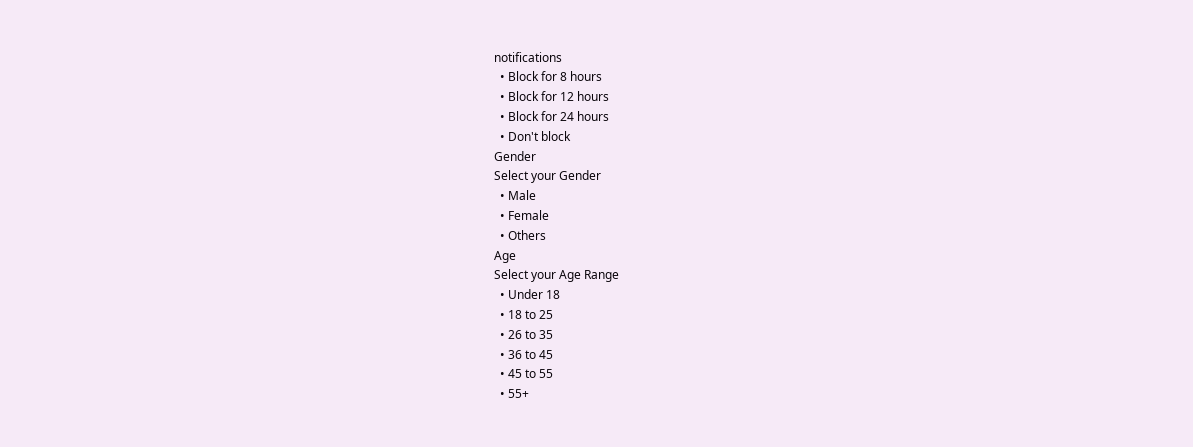notifications
  • Block for 8 hours
  • Block for 12 hours
  • Block for 24 hours
  • Don't block
Gender
Select your Gender
  • Male
  • Female
  • Others
Age
Select your Age Range
  • Under 18
  • 18 to 25
  • 26 to 35
  • 36 to 45
  • 45 to 55
  • 55+